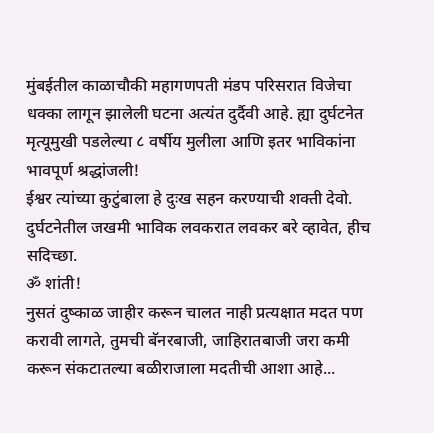मुंबईतील काळाचौकी महागणपती मंडप परिसरात विजेचा धक्का लागून झालेली घटना अत्यंत दुर्दैवी आहे. ह्या दुर्घटनेत मृत्यूमुखी पडलेल्या ८ वर्षीय मुलीला आणि इतर भाविकांना भावपूर्ण श्रद्धांजली!
ईश्वर त्यांच्या कुटुंबाला हे दुःख सहन करण्याची शक्ती देवो. दुर्घटनेतील जखमी भाविक लवकरात लवकर बरे व्हावेत, हीच सदिच्छा.
ॐ शांती!
नुसतं दुष्काळ जाहीर करून चालत नाही प्रत्यक्षात मदत पण करावी लागते, तुमची बॅनरबाजी, जाहिरातबाजी जरा कमी करून संकटातल्या बळीराजाला मदतीची आशा आहे...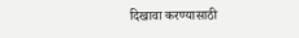दिखावा करण्यासाठी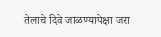तेलाचे दिवे जाळण्यापेक्षा जरा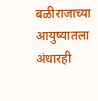बळीराजाच्या आयुष्यातला अंधारही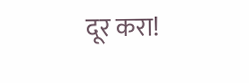दूर करा!